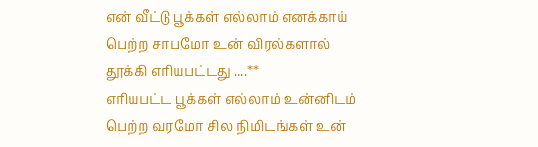என் வீட்டு பூக்கள் எல்லாம் எனக்காய் பெற்ற சாபமோ உன் விரல்களால் தூக்கி எரியபட்டது ....**
எரியபட்ட பூக்கள் எல்லாம் உன்னிடம் பெற்ற வரமோ சில நிமிடங்கள் உன்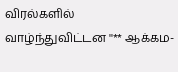விரல்களில் வாழ்ந்துவிட்டன ''** ஆக்கம-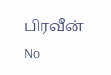பிரவீன்
No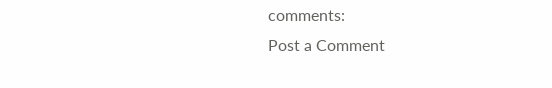comments:
Post a Comment